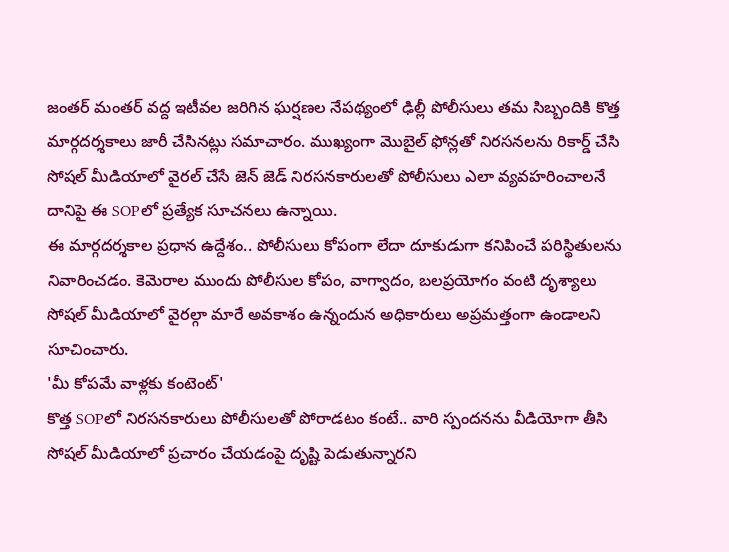జంతర్ మంతర్ వద్ద ఇటీవల జరిగిన ఘర్షణల నేపథ్యంలో ఢిల్లీ పోలీసులు తమ సిబ్బందికి కొత్త మార్గదర్శకాలు జారీ చేసినట్లు సమాచారం. ముఖ్యంగా మొబైల్ ఫోన్లతో నిరసనలను రికార్డ్ చేసి సోషల్ మీడియాలో వైరల్ చేసే జెన్ జెడ్ నిరసనకారులతో పోలీసులు ఎలా వ్యవహరించాలనే దానిపై ఈ SOPలో ప్రత్యేక సూచనలు ఉన్నాయి.
ఈ మార్గదర్శకాల ప్రధాన ఉద్దేశం.. పోలీసులు కోపంగా లేదా దూకుడుగా కనిపించే పరిస్థితులను నివారించడం. కెమెరాల ముందు పోలీసుల కోపం, వాగ్వాదం, బలప్రయోగం వంటి దృశ్యాలు సోషల్ మీడియాలో వైరల్గా మారే అవకాశం ఉన్నందున అధికారులు అప్రమత్తంగా ఉండాలని సూచించారు.
'మీ కోపమే వాళ్లకు కంటెంట్'
కొత్త SOPలో నిరసనకారులు పోలీసులతో పోరాడటం కంటే.. వారి స్పందనను వీడియోగా తీసి సోషల్ మీడియాలో ప్రచారం చేయడంపై దృష్టి పెడుతున్నారని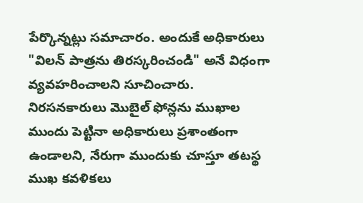పేర్కొన్నట్లు సమాచారం. అందుకే అధికారులు "విలన్ పాత్రను తిరస్కరించండి" అనే విధంగా వ్యవహరించాలని సూచించారు.
నిరసనకారులు మొబైల్ ఫోన్లను ముఖాల ముందు పెట్టినా అధికారులు ప్రశాంతంగా ఉండాలని, నేరుగా ముందుకు చూస్తూ తటస్థ ముఖ కవళికలు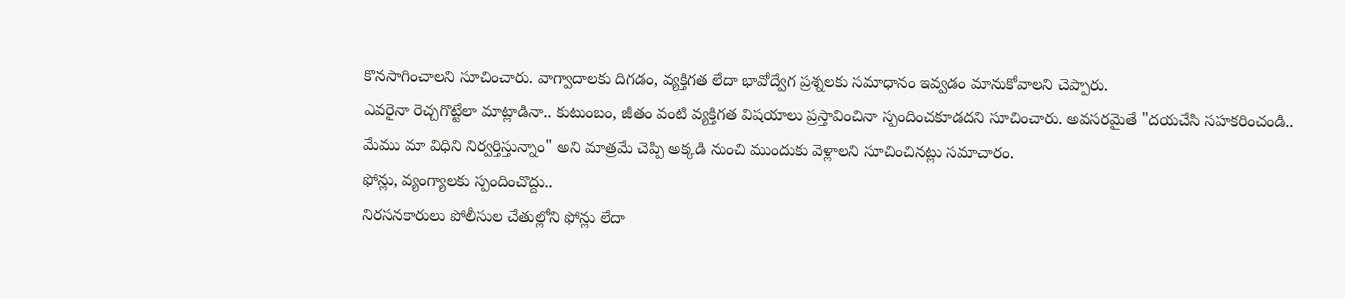కొనసాగించాలని సూచించారు. వాగ్వాదాలకు దిగడం, వ్యక్తిగత లేదా భావోద్వేగ ప్రశ్నలకు సమాధానం ఇవ్వడం మానుకోవాలని చెప్పారు.
ఎవరైనా రెచ్చగొట్టేలా మాట్లాడినా.. కుటుంబం, జీతం వంటి వ్యక్తిగత విషయాలు ప్రస్తావించినా స్పందించకూడదని సూచించారు. అవసరమైతే "దయచేసి సహకరించండి.. మేము మా విధిని నిర్వర్తిస్తున్నాం" అని మాత్రమే చెప్పి అక్కడి నుంచి ముందుకు వెళ్లాలని సూచించినట్లు సమాచారం.
ఫోన్లు, వ్యంగ్యాలకు స్పందించొద్దు..
నిరసనకారులు పోలీసుల చేతుల్లోని ఫోన్లు లేదా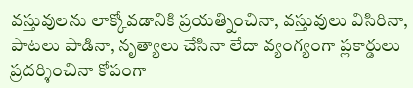వస్తువులను లాక్కోవడానికి ప్రయత్నించినా, వస్తువులు విసిరినా, పాటలు పాడినా, నృత్యాలు చేసినా లేదా వ్యంగ్యంగా ప్లకార్డులు ప్రదర్శించినా కోపంగా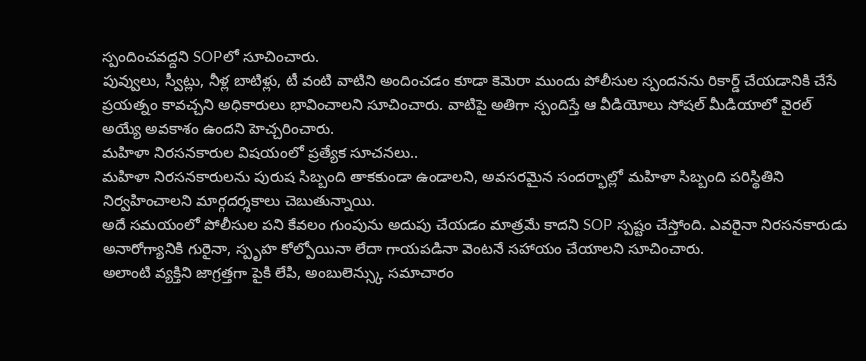స్పందించవద్దని SOPలో సూచించారు.
పువ్వులు, స్వీట్లు, నీళ్ల బాటిళ్లు, టీ వంటి వాటిని అందించడం కూడా కెమెరా ముందు పోలీసుల స్పందనను రికార్డ్ చేయడానికి చేసే ప్రయత్నం కావచ్చని అధికారులు భావించాలని సూచించారు. వాటిపై అతిగా స్పందిస్తే ఆ వీడియోలు సోషల్ మీడియాలో వైరల్ అయ్యే అవకాశం ఉందని హెచ్చరించారు.
మహిళా నిరసనకారుల విషయంలో ప్రత్యేక సూచనలు..
మహిళా నిరసనకారులను పురుష సిబ్బంది తాకకుండా ఉండాలని, అవసరమైన సందర్భాల్లో మహిళా సిబ్బంది పరిస్థితిని నిర్వహించాలని మార్గదర్శకాలు చెబుతున్నాయి.
అదే సమయంలో పోలీసుల పని కేవలం గుంపును అదుపు చేయడం మాత్రమే కాదని SOP స్పష్టం చేస్తోంది. ఎవరైనా నిరసనకారుడు అనారోగ్యానికి గురైనా, స్పృహ కోల్పోయినా లేదా గాయపడినా వెంటనే సహాయం చేయాలని సూచించారు.
అలాంటి వ్యక్తిని జాగ్రత్తగా పైకి లేపి, అంబులెన్స్కు సమాచారం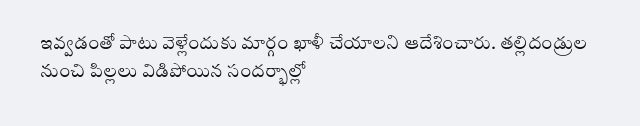ఇవ్వడంతో పాటు వెళ్లేందుకు మార్గం ఖాళీ చేయాలని ఆదేశించారు. తల్లిదండ్రుల నుంచి పిల్లలు విడిపోయిన సందర్భాల్లో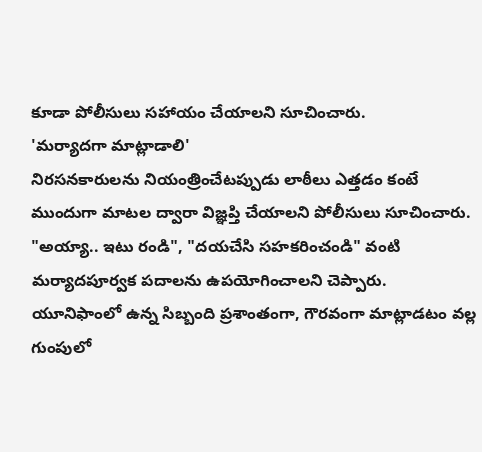కూడా పోలీసులు సహాయం చేయాలని సూచించారు.
'మర్యాదగా మాట్లాడాలి'
నిరసనకారులను నియంత్రించేటప్పుడు లాఠీలు ఎత్తడం కంటే ముందుగా మాటల ద్వారా విజ్ఞప్తి చేయాలని పోలీసులు సూచించారు. "అయ్యా.. ఇటు రండి", "దయచేసి సహకరించండి" వంటి మర్యాదపూర్వక పదాలను ఉపయోగించాలని చెప్పారు.
యూనిఫాంలో ఉన్న సిబ్బంది ప్రశాంతంగా, గౌరవంగా మాట్లాడటం వల్ల గుంపులో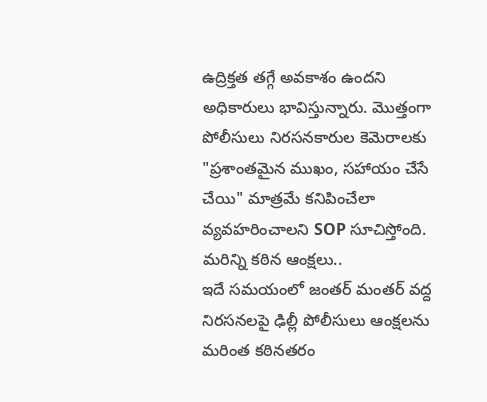ఉద్రిక్తత తగ్గే అవకాశం ఉందని అధికారులు భావిస్తున్నారు. మొత్తంగా పోలీసులు నిరసనకారుల కెమెరాలకు "ప్రశాంతమైన ముఖం, సహాయం చేసే చేయి" మాత్రమే కనిపించేలా వ్యవహరించాలని SOP సూచిస్తోంది.
మరిన్ని కఠిన ఆంక్షలు..
ఇదే సమయంలో జంతర్ మంతర్ వద్ద నిరసనలపై ఢిల్లీ పోలీసులు ఆంక్షలను మరింత కఠినతరం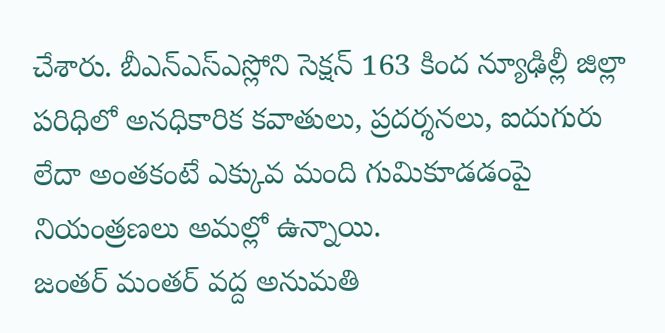చేశారు. బీఎన్ఎస్ఎస్లోని సెక్షన్ 163 కింద న్యూఢిల్లీ జిల్లా పరిధిలో అనధికారిక కవాతులు, ప్రదర్శనలు, ఐదుగురు లేదా అంతకంటే ఎక్కువ మంది గుమికూడడంపై నియంత్రణలు అమల్లో ఉన్నాయి.
జంతర్ మంతర్ వద్ద అనుమతి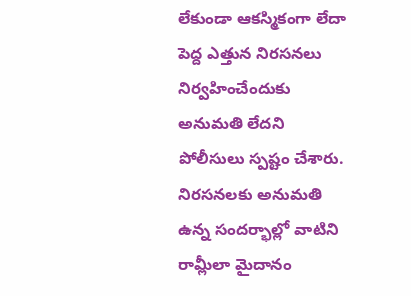లేకుండా ఆకస్మికంగా లేదా పెద్ద ఎత్తున నిరసనలు నిర్వహించేందుకు అనుమతి లేదని పోలీసులు స్పష్టం చేశారు. నిరసనలకు అనుమతి ఉన్న సందర్భాల్లో వాటిని రామ్లీలా మైదానం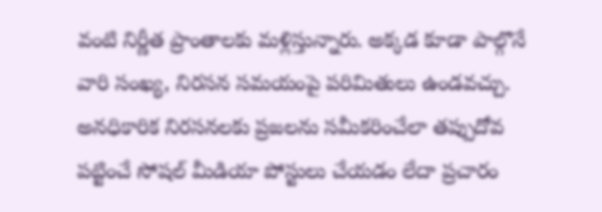వంటి నిర్ణీత ప్రాంతాలకు మళ్లిస్తున్నారు. అక్కడ కూడా పాల్గొనే వారి సంఖ్య, నిరసన సమయంపై పరిమితులు ఉండవచ్చు.
అనధికారిక నిరసనలకు ప్రజలను సమీకరించేలా తప్పుదోవ పట్టించే సోషల్ మీడియా పోస్టులు చేయడం లేదా ప్రచారం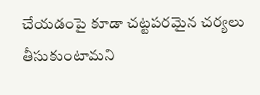చేయడంపై కూడా చట్టపరమైన చర్యలు తీసుకుంటామని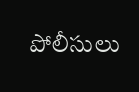పోలీసులు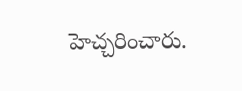హెచ్చరించారు.